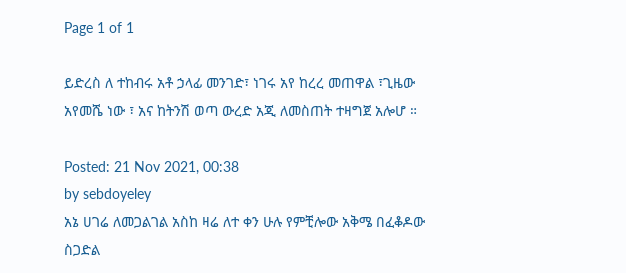Page 1 of 1

ይድረስ ለ ተከብሩ አቶ ኃላፊ መንገድ፣ ነገሩ አየ ከረረ መጠዋል ፣ጊዜው አየመሼ ነው ፣ አና ከትንሽ ወጣ ውረድ አጂ ለመስጠት ተዛግጀ አሎሆ ።

Posted: 21 Nov 2021, 00:38
by sebdoyeley
አኔ ሀገሬ ለመጋልገል አስከ ዛሬ ለተ ቀን ሁሉ የምቺሎው አቅሜ በፈቆዶው ስጋድል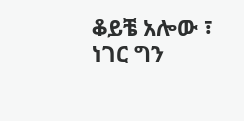ቆይቼ አሎው ፣
ነገር ግን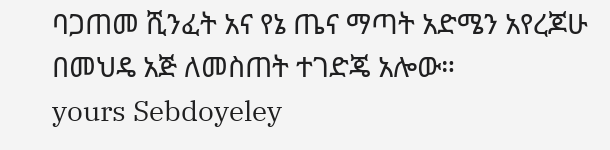ባጋጠመ ሺንፈት አና የኔ ጤና ማጣት አድሜን አየረጆሁ በመህዴ አጅ ለመስጠት ተገድጄ አሎው።
yours Sebdoyeley